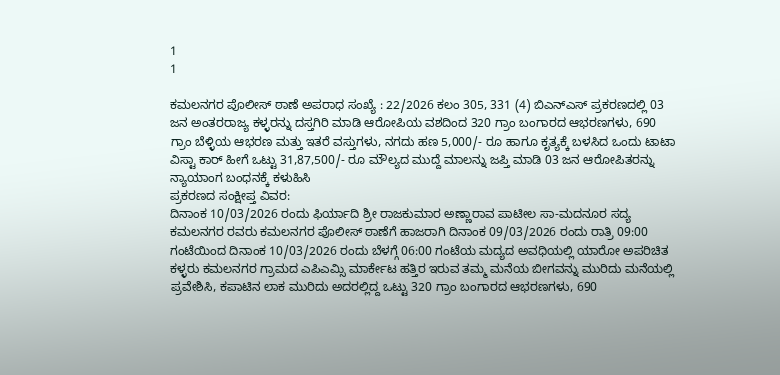1
1

ಕಮಲನಗರ ಪೊಲೀಸ್ ಠಾಣೆ ಅಪರಾಧ ಸಂಖ್ಯೆ : 22/2026 ಕಲಂ 305, 331 (4) ಬಿಎನ್ಎಸ್ ಪ್ರಕರಣದಲ್ಲಿ 03 ಜನ ಅಂತರರಾಜ್ಯ ಕಳ್ಳರನ್ನು ದಸ್ತಗಿರಿ ಮಾಡಿ ಆರೋಪಿಯ ವಶದಿಂದ 320 ಗ್ರಾಂ ಬಂಗಾರದ ಆಭರಣಗಳು, 690 ಗ್ರಾಂ ಬೆಳ್ಳಿಯ ಆಭರಣ ಮತ್ತು ಇತರೆ ವಸ್ತುಗಳು, ನಗದು ಹಣ 5,000/- ರೂ ಹಾಗೂ ಕೃತ್ಯಕ್ಕೆ ಬಳಸಿದ ಒಂದು ಟಾಟಾ ವಿಸ್ಟಾ ಕಾರ್ ಹೀಗೆ ಒಟ್ಟು 31,87,500/- ರೂ ಮೌಲ್ಯದ ಮುದ್ದೆ ಮಾಲನ್ನು ಜಪ್ತಿ ಮಾಡಿ 03 ಜನ ಆರೋಪಿತರನ್ನು ನ್ಯಾಯಾಂಗ ಬಂಧನಕ್ಕೆ ಕಳುಹಿಸಿ
ಪ್ರಕರಣದ ಸಂಕ್ಷೀಪ್ತ ವಿವರ:
ದಿನಾಂಕ 10/03/2026 ರಂದು ಫಿರ್ಯಾದಿ ಶ್ರೀ ರಾಜಕುಮಾರ ಅಣ್ಣಾರಾವ ಪಾಟೀಲ ಸಾ-ಮದನೂರ ಸದ್ಯ ಕಮಲನಗರ ರವರು ಕಮಲನಗರ ಪೊಲೀಸ್ ಠಾಣೆಗೆ ಹಾಜರಾಗಿ ದಿನಾಂಕ 09/03/2026 ರಂದು ರಾತ್ರಿ 09:00 ಗಂಟೆಯಿಂದ ದಿನಾಂಕ 10/03/2026 ರಂದು ಬೆಳಗ್ಗೆ 06:00 ಗಂಟೆಯ ಮದ್ಯದ ಅವಧಿಯಲ್ಲಿ ಯಾರೋ ಅಪರಿಚಿತ ಕಳ್ಳರು ಕಮಲನಗರ ಗ್ರಾಮದ ಎಪಿಎಮ್ಸಿ ಮಾರ್ಕೇಟ ಹತ್ತಿರ ಇರುವ ತಮ್ಮ ಮನೆಯ ಬೀಗವನ್ನು ಮುರಿದು ಮನೆಯಲ್ಲಿ ಪ್ರವೇಶಿಸಿ, ಕಪಾಟಿನ ಲಾಕ ಮುರಿದು ಅದರಲ್ಲಿದ್ದ ಒಟ್ಟು 320 ಗ್ರಾಂ ಬಂಗಾರದ ಆಭರಣಗಳು, 690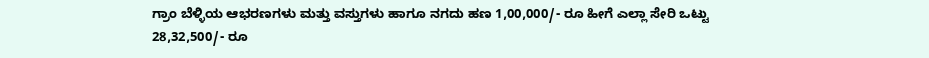ಗ್ರಾಂ ಬೆಳ್ಳಿಯ ಆಭರಣಗಳು ಮತ್ತು ವಸ್ತುಗಳು ಹಾಗೂ ನಗದು ಹಣ 1,00,000/- ರೂ ಹೀಗೆ ಎಲ್ಲಾ ಸೇರಿ ಒಟ್ಟು 28,32,500/- ರೂ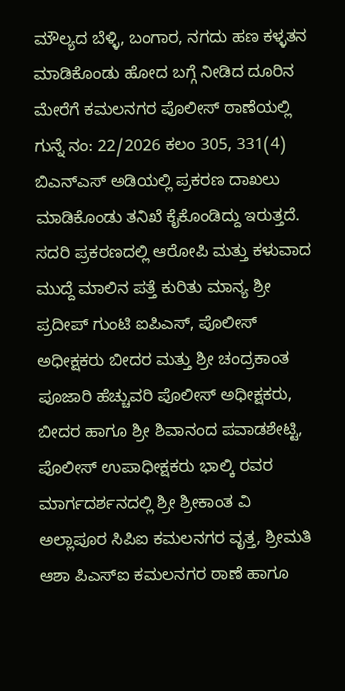ಮೌಲ್ಯದ ಬೆಳ್ಳಿ, ಬಂಗಾರ, ನಗದು ಹಣ ಕಳ್ಳತನ ಮಾಡಿಕೊಂಡು ಹೋದ ಬಗ್ಗೆ ನೀಡಿದ ದೂರಿನ ಮೇರೆಗೆ ಕಮಲನಗರ ಪೊಲೀಸ್ ಠಾಣೆಯಲ್ಲಿ ಗುನ್ನೆ ನಂ: 22/2026 ಕಲಂ 305, 331(4) ಬಿಎನ್ಎಸ್ ಅಡಿಯಲ್ಲಿ ಪ್ರಕರಣ ದಾಖಲು ಮಾಡಿಕೊಂಡು ತನಿಖೆ ಕೈಕೊಂಡಿದ್ದು ಇರುತ್ತದೆ.
ಸದರಿ ಪ್ರಕರಣದಲ್ಲಿ ಆರೋಪಿ ಮತ್ತು ಕಳುವಾದ ಮುದ್ದೆ ಮಾಲಿನ ಪತ್ತೆ ಕುರಿತು ಮಾನ್ಯ ಶ್ರೀ ಪ್ರದೀಪ್ ಗುಂಟಿ ಐಪಿಎಸ್, ಪೊಲೀಸ್ ಅಧೀಕ್ಷಕರು ಬೀದರ ಮತ್ತು ಶ್ರೀ ಚಂದ್ರಕಾಂತ ಪೂಜಾರಿ ಹೆಚ್ಚುವರಿ ಪೊಲೀಸ್ ಅಧೀಕ್ಷಕರು, ಬೀದರ ಹಾಗೂ ಶ್ರೀ ಶಿವಾನಂದ ಪವಾಡಶೇಟ್ಟಿ, ಪೊಲೀಸ್ ಉಪಾಧೀಕ್ಷಕರು ಭಾಲ್ಕಿ ರವರ ಮಾರ್ಗದರ್ಶನದಲ್ಲಿ ಶ್ರೀ ಶ್ರೀಕಾಂತ ವಿ ಅಲ್ಲಾಪೂರ ಸಿಪಿಐ ಕಮಲನಗರ ವೃತ್ತ, ಶ್ರೀಮತಿ ಆಶಾ ಪಿಎಸ್ಐ ಕಮಲನಗರ ಠಾಣೆ ಹಾಗೂ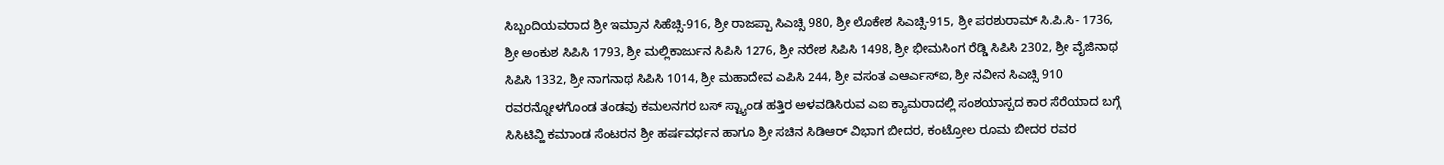ಸಿಬ್ಬಂದಿಯವರಾದ ಶ್ರೀ ಇಮ್ರಾನ ಸಿಹೆಚ್ಸಿ-916, ಶ್ರೀ ರಾಜಪ್ಪಾ ಸಿಎಚ್ಸಿ 980, ಶ್ರೀ ಲೊಕೇಶ ಸಿಎಚ್ಸಿ-915, ಶ್ರೀ ಪರಶುರಾಮ್ ಸಿ.ಪಿ.ಸಿ- 1736, ಶ್ರೀ ಅಂಕುಶ ಸಿಪಿಸಿ 1793, ಶ್ರೀ ಮಲ್ಲಿಕಾರ್ಜುನ ಸಿಪಿಸಿ 1276, ಶ್ರೀ ನರೇಶ ಸಿಪಿಸಿ 1498, ಶ್ರೀ ಭೀಮಸಿಂಗ ರೆಡ್ಡಿ ಸಿಪಿಸಿ 2302, ಶ್ರೀ ವೈಜಿನಾಥ ಸಿಪಿಸಿ 1332, ಶ್ರೀ ನಾಗನಾಥ ಸಿಪಿಸಿ 1014, ಶ್ರೀ ಮಹಾದೇವ ಎಪಿಸಿ 244, ಶ್ರೀ ವಸಂತ ಎಆರ್ಎಸ್ಐ, ಶ್ರೀ ನವೀನ ಸಿಎಚ್ಸಿ 910 ರವರನ್ನೋಳಗೊಂಡ ತಂಡವು ಕಮಲನಗರ ಬಸ್ ಸ್ಟ್ಯಾಂಡ ಹತ್ತಿರ ಅಳವಡಿಸಿರುವ ಎಐ ಕ್ಯಾಮರಾದಲ್ಲಿ ಸಂಶಯಾಸ್ಪದ ಕಾರ ಸೆರೆಯಾದ ಬಗ್ಗೆ ಸಿಸಿಟಿವ್ಹಿ ಕಮಾಂಡ ಸೆಂಟರನ ಶ್ರೀ ಹರ್ಷವರ್ಧನ ಹಾಗೂ ಶ್ರೀ ಸಚಿನ ಸಿಡಿಆರ್ ವಿಭಾಗ ಬೀದರ, ಕಂಟ್ರೋಲ ರೂಮ ಬೀದರ ರವರ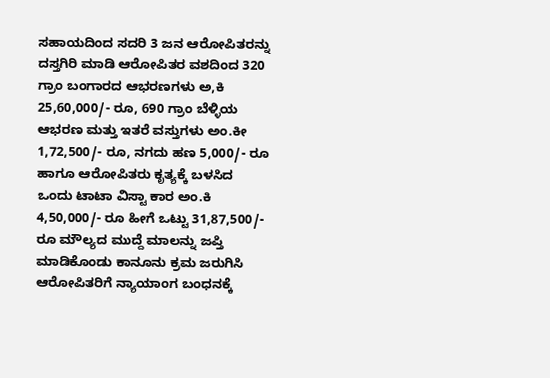ಸಹಾಯದಿಂದ ಸದರಿ 3 ಜನ ಆರೋಪಿತರನ್ನು ದಸ್ತಗಿರಿ ಮಾಡಿ ಆರೋಪಿತರ ವಶದಿಂದ 320 ಗ್ರಾಂ ಬಂಗಾರದ ಆಭರಣಗಳು ಅ,ಕಿ 25,60,000/- ರೂ, 690 ಗ್ರಾಂ ಬೆಳ್ಳಿಯ ಆಭರಣ ಮತ್ತು ಇತರೆ ವಸ್ತುಗಳು ಅಂ.ಕೀ 1,72,500/- ರೂ, ನಗದು ಹಣ 5,000/- ರೂ ಹಾಗೂ ಆರೋಪಿತರು ಕೃತ್ಯಕ್ಕೆ ಬಳಸಿದ ಒಂದು ಟಾಟಾ ವಿಸ್ಟಾ ಕಾರ ಅಂ.ಕಿ 4,50,000/- ರೂ ಹೀಗೆ ಒಟ್ಟು 31,87,500/- ರೂ ಮೌಲ್ಯದ ಮುದ್ದೆ ಮಾಲನ್ನು ಜಪ್ತಿ ಮಾಡಿಕೊಂಡು ಕಾನೂನು ಕ್ರಮ ಜರುಗಿಸಿ ಆರೋಪಿತರಿಗೆ ನ್ಯಾಯಾಂಗ ಬಂಧನಕ್ಕೆ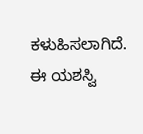ಕಳುಹಿಸಲಾಗಿದೆ.
ಈ ಯಶಸ್ವಿ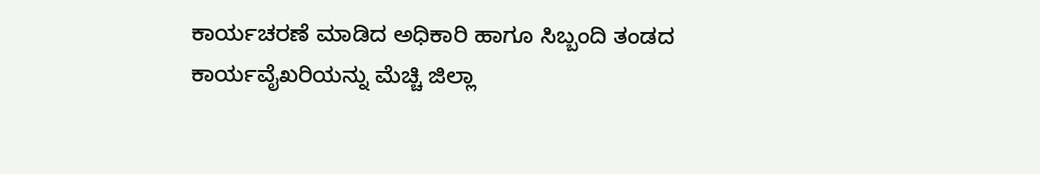ಕಾರ್ಯಚರಣೆ ಮಾಡಿದ ಅಧಿಕಾರಿ ಹಾಗೂ ಸಿಬ್ಬಂದಿ ತಂಡದ ಕಾರ್ಯವೈಖರಿಯನ್ನು ಮೆಚ್ಚಿ ಜಿಲ್ಲಾ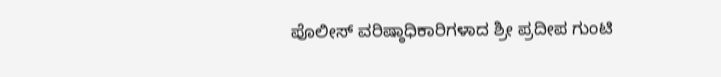ಪೊಲೀಸ್ ವರಿಷ್ಠಾಧಿಕಾರಿಗಳಾದ ಶ್ರೀ ಪ್ರದೀಪ ಗುಂಟಿ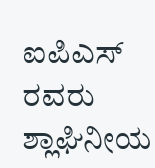ಐಪಿಎಸ್ ರವರು ಶ್ಲಾಘಿನೀಯ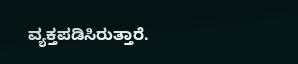ವ್ಯಕ್ತಪಡಿಸಿರುತ್ತಾರೆ.